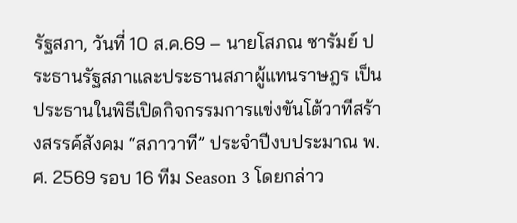รัฐสภา, วันที่ 10 ส.ค.69 – นายโสภณ ซารัมย์ ประธานรัฐสภาและประธานสภาผู้แทนราษฎร เป็นประธานในพิธีเปิดกิจกรรมการแข่งขันโต้วาทีสร้างสรรค์สังคม “สภาวาที” ประจำปีงบประมาณ พ.ศ. 2569 รอบ 16 ทีม Season 3 โดยกล่าว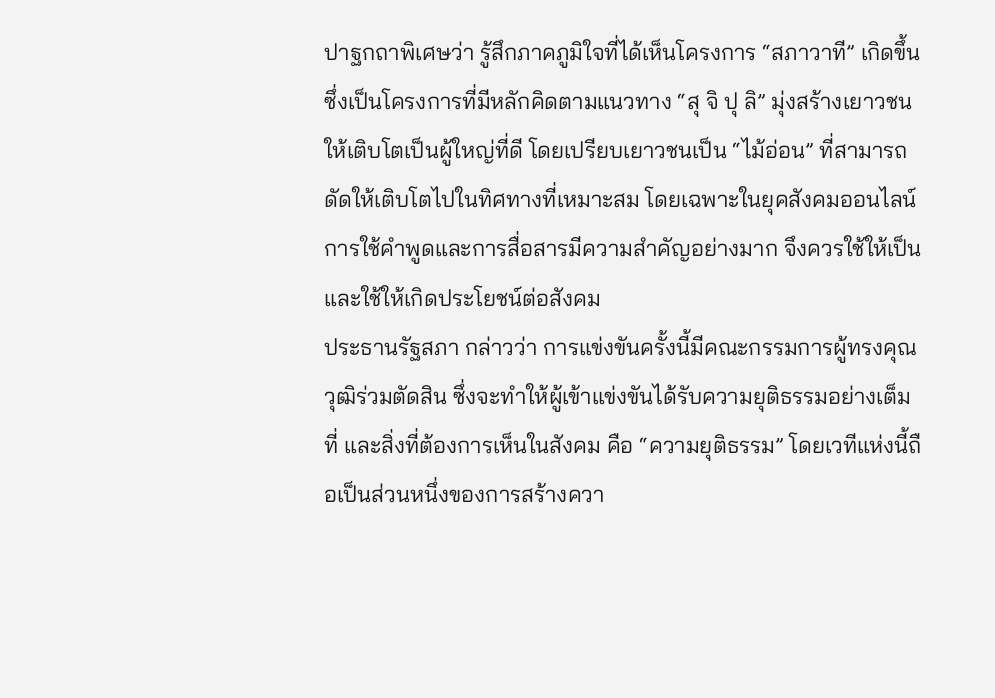ปาฐกถาพิเศษว่า รู้สึกภาคภูมิใจที่ได้เห็นโครงการ “สภาวาที” เกิดขึ้น ซึ่งเป็นโครงการที่มีหลักคิดตามแนวทาง “สุ จิ ปุ ลิ” มุ่งสร้างเยาวชนให้เติบโตเป็นผู้ใหญ่ที่ดี โดยเปรียบเยาวชนเป็น “ไม้อ่อน” ที่สามารถดัดให้เติบโตไปในทิศทางที่เหมาะสม โดยเฉพาะในยุคสังคมออนไลน์ การใช้คำพูดและการสื่อสารมีความสำคัญอย่างมาก จึงควรใช้ให้เป็นและใช้ให้เกิดประโยชน์ต่อสังคม
ประธานรัฐสภา กล่าวว่า การแข่งขันครั้งนี้มีคณะกรรมการผู้ทรงคุณวุฒิร่วมตัดสิน ซึ่งจะทำให้ผู้เข้าแข่งขันได้รับความยุติธรรมอย่างเต็มที่ และสิ่งที่ต้องการเห็นในสังคม คือ “ความยุติธรรม” โดยเวทีแห่งนี้ถือเป็นส่วนหนึ่งของการสร้างควา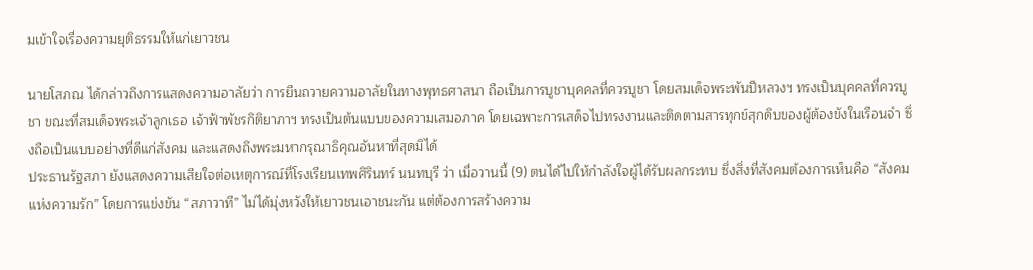มเข้าใจเรื่องความยุติธรรมให้แก่เยาวชน

นายโสภณ ได้กล่าวถึงการแสดงความอาลัยว่า การยืนถวายความอาลัยในทางพุทธศาสนา ถือเป็นการบูชาบุคคลที่ควรบูชา โดยสมเด็จพระพันปีหลวงฯ ทรงเป็นบุคคลที่ควรบูชา ขณะที่สมเด็จพระเจ้าลูกเธอ เจ้าฟ้าพัชรกิติยาภาฯ ทรงเป็นต้นแบบของความเสมอภาค โดยเฉพาะการเสด็จไปทรงงานและติดตามสารทุกข์สุกดิบของผู้ต้องขังในเรือนจำ ซึ่งถือเป็นแบบอย่างที่ดีแก่สังคม และแสดงถึงพระมหากรุณาธิคุณอันหาที่สุดมิได้
ประธานรัฐสภา ยังแสดงความเสียใจต่อเหตุการณ์ที่โรงเรียนเทพศิรินทร์ นนทบุรี ว่า เมื่อวานนี้ (9) ตนได้ไปให้กำลังใจผู้ได้รับผลกระทบ ซึ่งสิ่งที่สังคมต้องการเห็นคือ “สังคมแห่งความรัก” โดยการแข่งขัน “สภาวาที” ไม่ได้มุ่งหวังให้เยาวชนเอาชนะกัน แต่ต้องการสร้างความ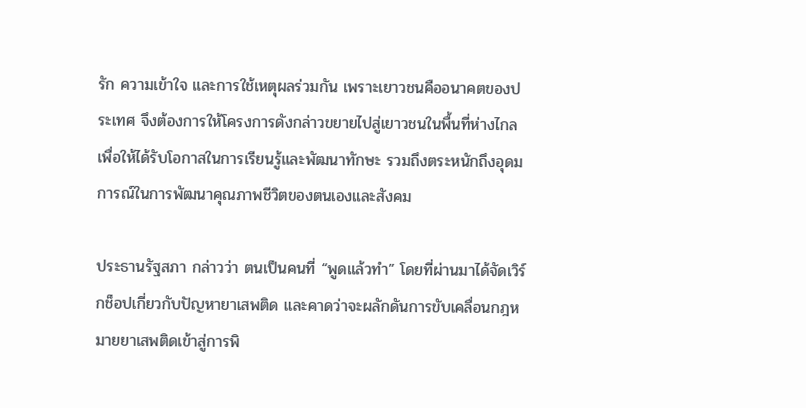รัก ความเข้าใจ และการใช้เหตุผลร่วมกัน เพราะเยาวชนคืออนาคตของประเทศ จึงต้องการให้โครงการดังกล่าวขยายไปสู่เยาวชนในพื้นที่ห่างไกล เพื่อให้ได้รับโอกาสในการเรียนรู้และพัฒนาทักษะ รวมถึงตระหนักถึงอุดมการณ์ในการพัฒนาคุณภาพชีวิตของตนเองและสังคม

ประธานรัฐสภา กล่าวว่า ตนเป็นคนที่ “พูดแล้วทำ” โดยที่ผ่านมาได้จัดเวิร์กช็อปเกี่ยวกับปัญหายาเสพติด และคาดว่าจะผลักดันการขับเคลื่อนกฎหมายยาเสพติดเข้าสู่การพิ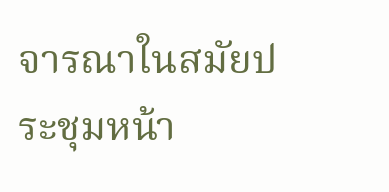จารณาในสมัยประชุมหน้า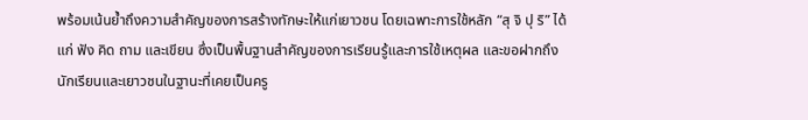พร้อมเน้นย้ำถึงความสำคัญของการสร้างทักษะให้แก่เยาวชน โดยเฉพาะการใช้หลัก “สุ จิ ปุ ริ” ได้แก่ ฟัง คิด ถาม และเขียน ซึ่งเป็นพื้นฐานสำคัญของการเรียนรู้และการใช้เหตุผล และขอฝากถึงนักเรียนและเยาวชนในฐานะที่เคยเป็นครู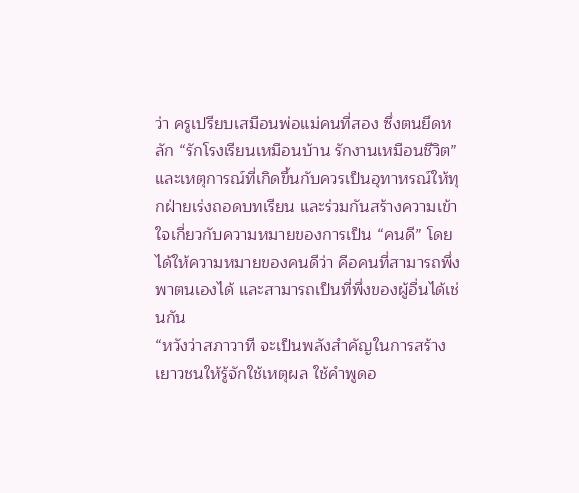ว่า ครูเปรียบเสมือนพ่อแม่คนที่สอง ซึ่งตนยึดหลัก “รักโรงเรียนเหมือนบ้าน รักงานเหมือนชีวิต” และเหตุการณ์ที่เกิดขึ้นกับควรเป็นอุทาหรณ์ให้ทุกฝ่ายเร่งถอดบทเรียน และร่วมกันสร้างความเข้าใจเกี่ยวกับความหมายของการเป็น “คนดี” โดยได้ให้ความหมายของคนดีว่า คือคนที่สามารถพึ่งพาตนเองได้ และสามารถเป็นที่พึ่งของผู้อื่นได้เช่นกัน
“หวังว่าสภาวาที จะเป็นพลังสำคัญในการสร้างเยาวชนให้รู้จักใช้เหตุผล ใช้คำพูดอ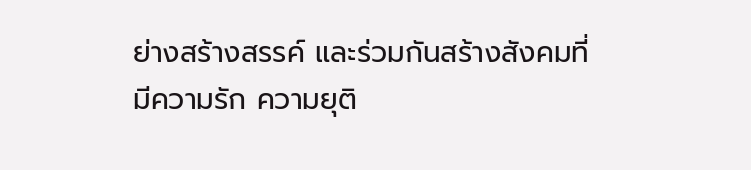ย่างสร้างสรรค์ และร่วมกันสร้างสังคมที่มีความรัก ความยุติ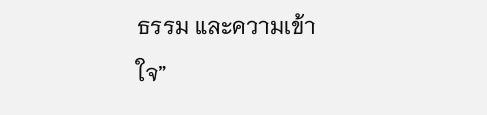ธรรม และความเข้าใจ”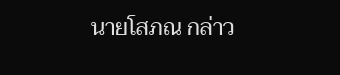นายโสภณ กล่าว